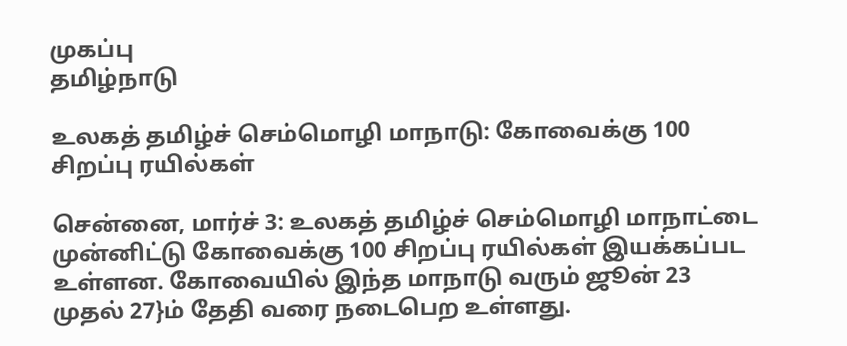முகப்பு
தமிழ்நாடு

உலகத் தமிழ்ச் செம்மொழி மாநாடு: கோவைக்கு 100 சிறப்பு ரயில்கள்

சென்னை, மார்ச் 3: உலகத் தமிழ்ச் செம்மொழி மாநாட்டை முன்னிட்டு கோவைக்கு 100 சிறப்பு ரயில்கள் இயக்கப்பட உள்ளன. கோவையில் இந்த மாநாடு வரும் ஜூன் 23 முதல் 27}ம் தேதி வரை நடைபெற உள்ளது.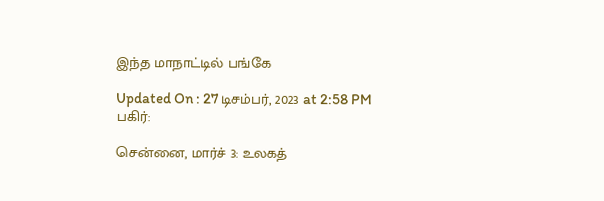இந்த மாநாட்டில் பங்கே

Updated On : 27 டிசம்பர், 2023 at 2:58 PM
பகிர்:

சென்னை, மார்ச் 3: உலகத்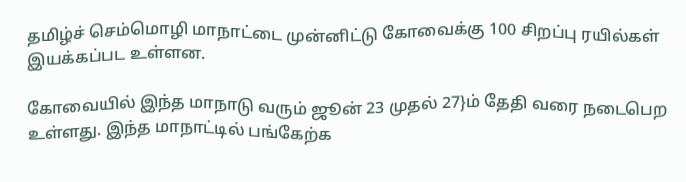தமிழ்ச் செம்மொழி மாநாட்டை முன்னிட்டு கோவைக்கு 100 சிறப்பு ரயில்கள் இயக்கப்பட உள்ளன.

கோவையில் இந்த மாநாடு வரும் ஜூன் 23 முதல் 27}ம் தேதி வரை நடைபெற உள்ளது. இந்த மாநாட்டில் பங்கேற்க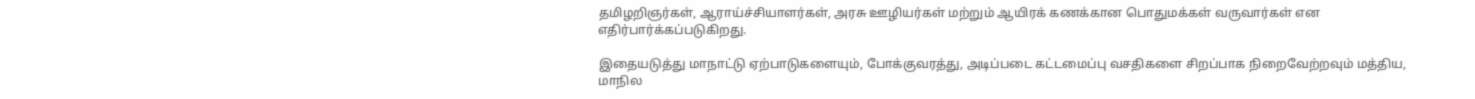தமிழறிஞர்கள், ஆராய்ச்சியாளர்கள், அரசு ஊழியர்கள் மற்றும் ஆயிரக் கணக்கான பொதுமக்கள் வருவார்கள் என எதிர்பார்க்கப்படுகிறது.

இதையடுத்து மாநாட்டு ஏற்பாடுகளையும், போக்குவரத்து, அடிப்படை கட்டமைப்பு வசதிகளை சிறப்பாக நிறைவேற்றவும் மத்திய, மாநில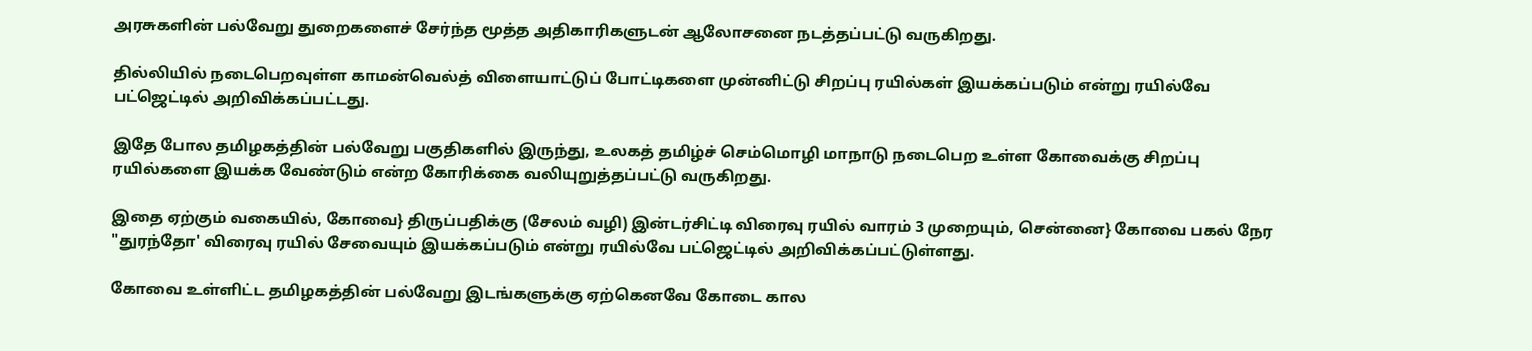அரசுகளின் பல்வேறு துறைகளைச் சேர்ந்த மூத்த அதிகாரிகளுடன் ஆலோசனை நடத்தப்பட்டு வருகிறது.

தில்லியில் நடைபெறவுள்ள காமன்வெல்த் விளையாட்டுப் போட்டிகளை முன்னிட்டு சிறப்பு ரயில்கள் இயக்கப்படும் என்று ரயில்வே பட்ஜெட்டில் அறிவிக்கப்பட்டது.

இதே போல தமிழகத்தின் பல்வேறு பகுதிகளில் இருந்து, உலகத் தமிழ்ச் செம்மொழி மாநாடு நடைபெற உள்ள கோவைக்கு சிறப்பு ரயில்களை இயக்க வேண்டும் என்ற கோரிக்கை வலியுறுத்தப்பட்டு வருகிறது.

இதை ஏற்கும் வகையில், கோவை} திருப்பதிக்கு (சேலம் வழி) இன்டர்சிட்டி விரைவு ரயில் வாரம் 3 முறையும், சென்னை} கோவை பகல் நேர "துரந்தோ' விரைவு ரயில் சேவையும் இயக்கப்படும் என்று ரயில்வே பட்ஜெட்டில் அறிவிக்கப்பட்டுள்ளது.

கோவை உள்ளிட்ட தமிழகத்தின் பல்வேறு இடங்களுக்கு ஏற்கெனவே கோடை கால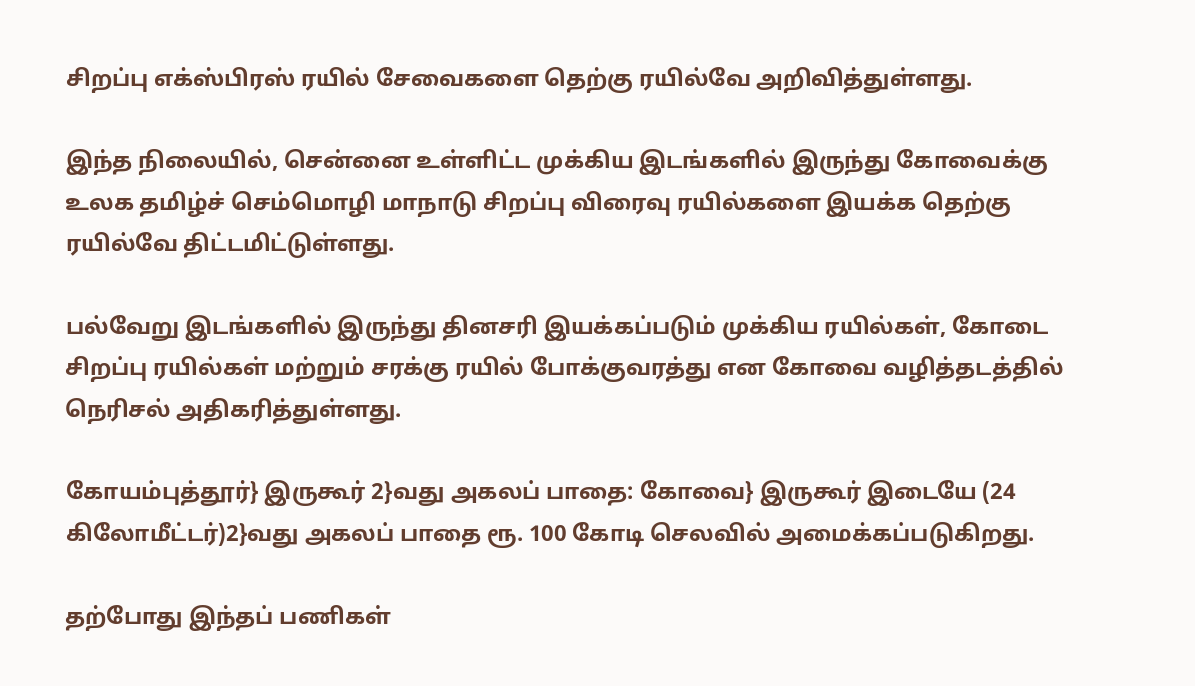சிறப்பு எக்ஸ்பிரஸ் ரயில் சேவைகளை தெற்கு ரயில்வே அறிவித்துள்ளது.

இந்த நிலையில், சென்னை உள்ளிட்ட முக்கிய இடங்களில் இருந்து கோவைக்கு உலக தமிழ்ச் செம்மொழி மாநாடு சிறப்பு விரைவு ரயில்களை இயக்க தெற்கு ரயில்வே திட்டமிட்டுள்ளது.

பல்வேறு இடங்களில் இருந்து தினசரி இயக்கப்படும் முக்கிய ரயில்கள், கோடை சிறப்பு ரயில்கள் மற்றும் சரக்கு ரயில் போக்குவரத்து என கோவை வழித்தடத்தில் நெரிசல் அதிகரித்துள்ளது.

கோயம்புத்தூர்} இருகூர் 2}வது அகலப் பாதை: கோவை} இருகூர் இடையே (24 கிலோமீட்டர்)2}வது அகலப் பாதை ரூ. 100 கோடி செலவில் அமைக்கப்படுகிறது.

தற்போது இந்தப் பணிகள்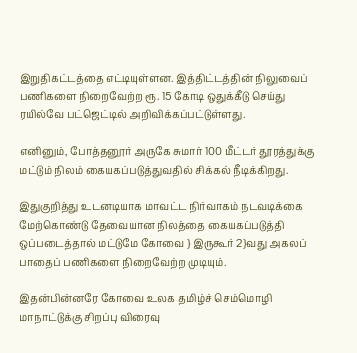இறுதிகட்டத்தை எட்டியுள்ளன. இத்திட்டத்தின் நிலுவைப் பணிகளை நிறைவேற்ற ரூ. 15 கோடி ஒதுக்கீடு செய்து ரயில்வே பட்ஜெட்டில் அறிவிக்கப்பட்டுள்ளது.

எனினும், போத்தனூர் அருகே சுமார் 100 மீட்டர் தூரத்துக்கு மட்டும் நிலம் கையகப்படுத்துவதில் சிக்கல் நீடிக்கிறது.

இதுகுறித்து உடனடியாக மாவட்ட நிர்வாகம் நடவடிக்கை மேற்கொண்டு தேவையான நிலத்தை கையகப்படுத்தி ஒப்படைத்தால் மட்டுமே கோவை } இருகூர் 2}வது அகலப் பாதைப் பணிகளை நிறைவேற்ற முடியும்.

இதன்பின்னரே கோவை உலக தமிழ்ச் செம்மொழி மாநாட்டுக்கு சிறப்பு விரைவு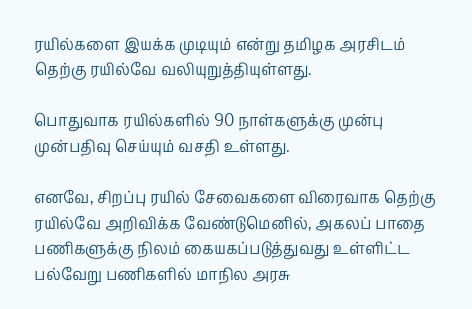ரயில்களை இயக்க முடியும் என்று தமிழக அரசிடம் தெற்கு ரயில்வே வலியுறுத்தியுள்ளது.

பொதுவாக ரயில்களில் 90 நாள்களுக்கு முன்பு முன்பதிவு செய்யும் வசதி உள்ளது.

எனவே, சிறப்பு ரயில் சேவைகளை விரைவாக தெற்கு ரயில்வே அறிவிக்க வேண்டுமெனில், அகலப் பாதை பணிகளுக்கு நிலம் கையகப்படுத்துவது உள்ளிட்ட பல்வேறு பணிகளில் மாநில அரசு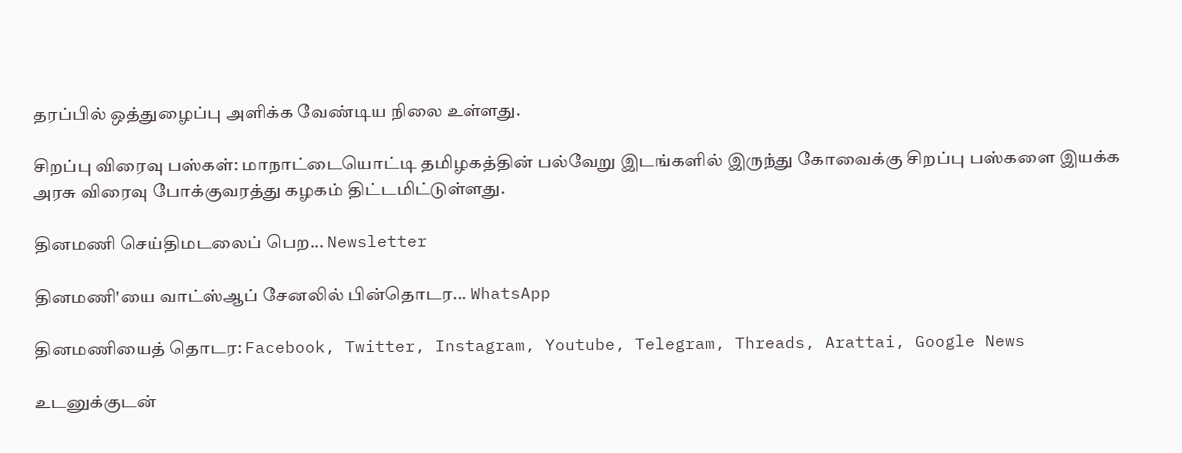தரப்பில் ஒத்துழைப்பு அளிக்க வேண்டிய நிலை உள்ளது.

சிறப்பு விரைவு பஸ்கள்: மாநாட்டையொட்டி தமிழகத்தின் பல்வேறு இடங்களில் இருந்து கோவைக்கு சிறப்பு பஸ்களை இயக்க அரசு விரைவு போக்குவரத்து கழகம் திட்டமிட்டுள்ளது.

தினமணி செய்திமடலைப் பெற... Newsletter

தினமணி'யை வாட்ஸ்ஆப் சேனலில் பின்தொடர... WhatsApp

தினமணியைத் தொடர: Facebook, Twitter, Instagram, Youtube, Telegram, Threads, Arattai, Google News

உடனுக்குடன்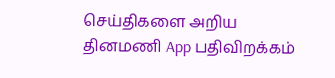செய்திகளை அறிய தினமணி App பதிவிறக்கம்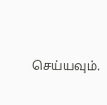செய்யவும்.